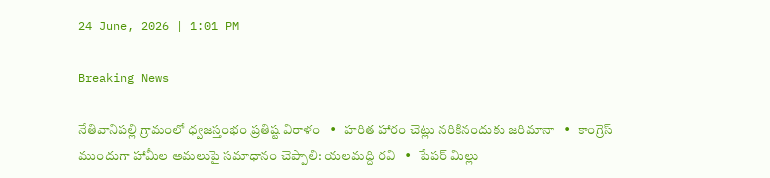24 June, 2026 | 1:01 PM

Breaking News

నేతివానిపల్లి గ్రామంలో ధ్వజస్తంభం ప్రతిష్ట విరాళం   •   హరిత హారం చెట్లు నరికినందుకు జరిమానా   •   కాంగ్రెస్ ముందుగా హామీల అమలుపై సమాధానం చెప్పాలి: యలమద్ది రవి   •   పేపర్ మిల్లు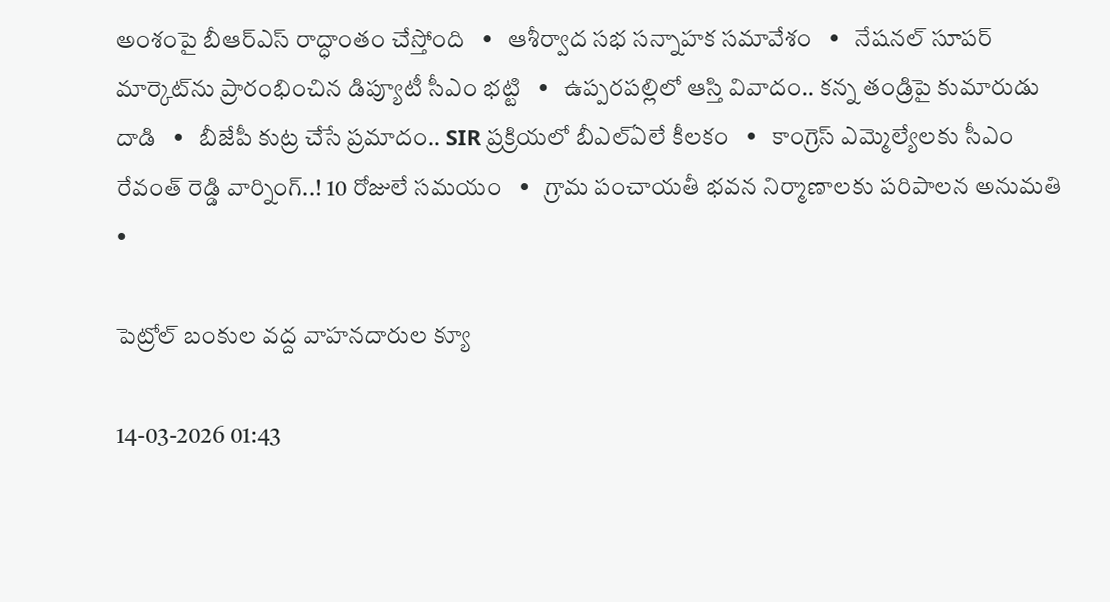అంశంపై బీఆర్ఎస్ రాద్ధాంతం చేస్తోంది   •   ఆశీర్వాద సభ సన్నాహక సమావేశం   •   నేషనల్ సూపర్ మార్కెట్‌ను ప్రారంభించిన డిప్యూటీ సీఎం భట్టి   •   ఉప్పరపల్లిలో ఆస్తి వివాదం.. కన్న తండ్రిపై కుమారుడు దాడి   •   బీజేపీ కుట్ర చేసే ప్రమాదం.. SIR ప్రక్రియలో బీఎల్ఏలే కీలకం   •   కాంగ్రెస్ ఎమ్మెల్యేలకు సీఎం రేవంత్ రెడ్డి వార్నింగ్..! 10 రోజులే సమయం   •   గ్రామ పంచాయతీ భవన నిర్మాణాలకు పరిపాలన అనుమతి   •

పెట్రోల్ బంకుల వద్ద వాహనదారుల క్యూ

14-03-2026 01:43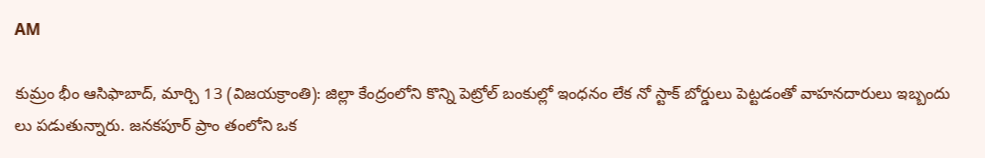AM

కుమ్రం భీం ఆసిఫాబాద్, మార్చి 13 (విజయక్రాంతి): జిల్లా కేంద్రంలోని కొన్ని పెట్రోల్ బంకుల్లో ఇంధనం లేక నో స్టాక్ బోర్డులు పెట్టడంతో వాహనదారులు ఇబ్బందు లు పడుతున్నారు. జనకపూర్ ప్రాం తంలోని ఒక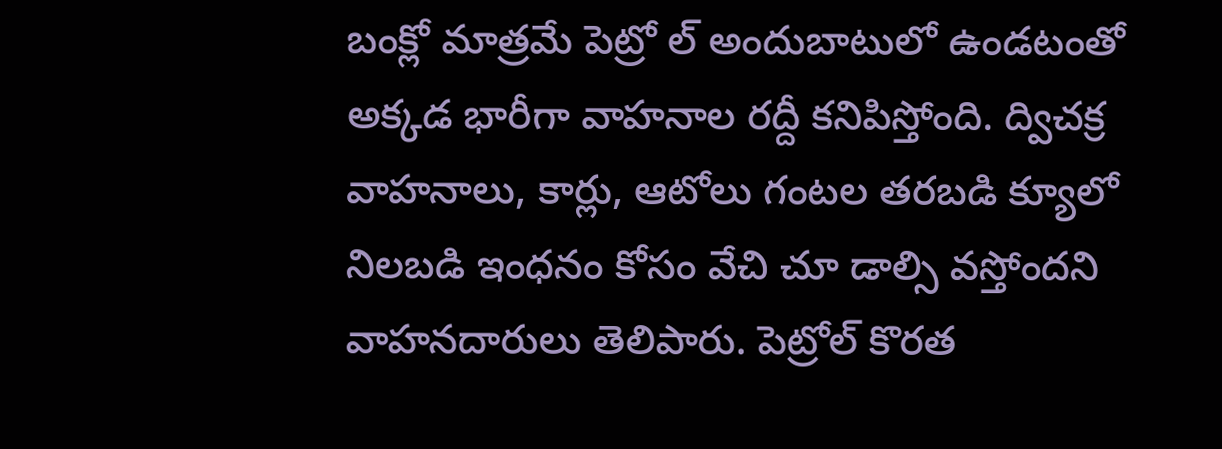బంక్లో మాత్రమే పెట్రో ల్ అందుబాటులో ఉండటంతో అక్కడ భారీగా వాహనాల రద్దీ కనిపిస్తోంది. ద్విచక్ర వాహనాలు, కార్లు, ఆటోలు గంటల తరబడి క్యూలో నిలబడి ఇంధనం కోసం వేచి చూ డాల్సి వస్తోందని వాహనదారులు తెలిపారు. పెట్రోల్ కొరత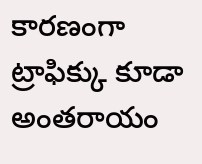కారణంగా ట్రాఫిక్కు కూడా అంతరాయం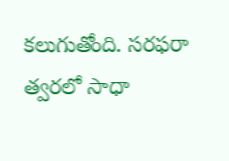కలుగుతోంది. సరఫరా త్వరలో సాధా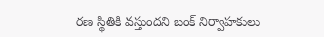రణ స్థితికి వస్తుందని బంక్ నిర్వాహకులు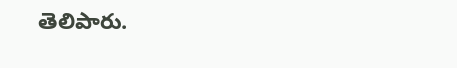తెలిపారు.